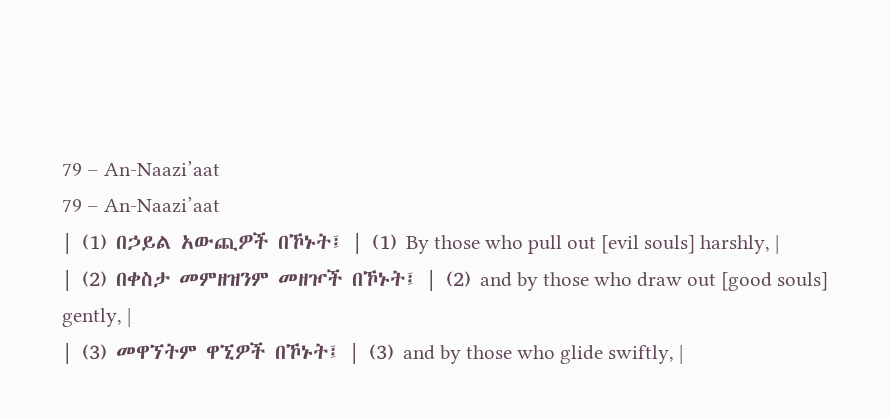79 – An-Naazi’aat
79 – An-Naazi’aat
| (1) በኃይል አውጪዎች በኾኑት፤ | (1) By those who pull out [evil souls] harshly, |
| (2) በቀስታ መምዘዝንም መዘዦች በኾኑት፤ | (2) and by those who draw out [good souls] gently, |
| (3) መዋኘትም ዋኚዎች በኾኑት፤ | (3) and by those who glide swiftly, |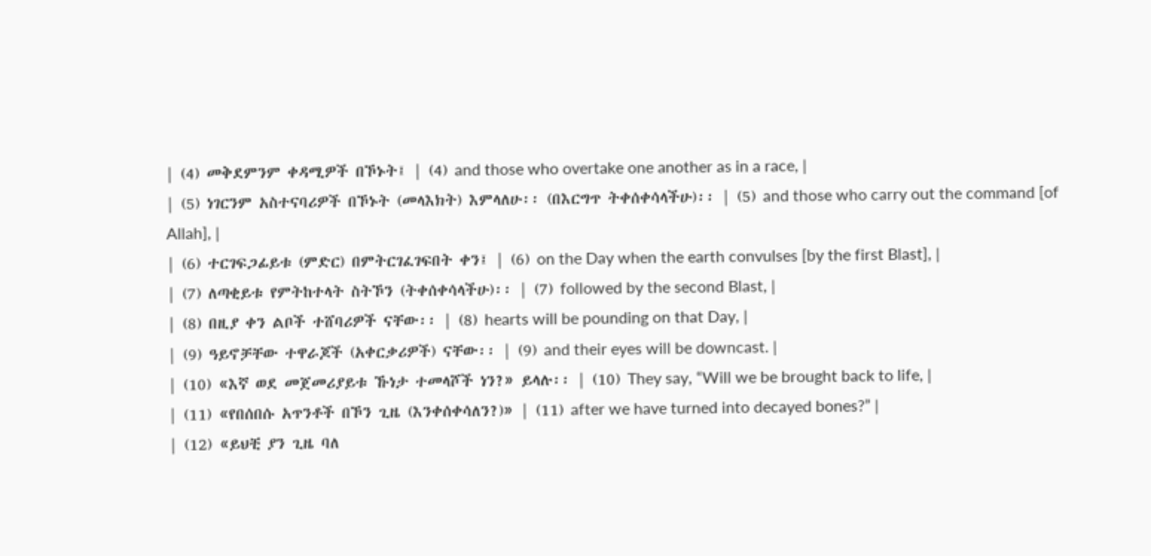| (4) መቅደምንም ቀዳሚዎች በኾኑት፤ | (4) and those who overtake one another as in a race, |
| (5) ነገርንም አስተናባሪዎች በኾኑት (መላእክት) እምላለሁ፡፡ (በእርግጥ ትቀሰቀሳላችሁ)፡፡ | (5) and those who carry out the command [of Allah], |
| (6) ተርገፍጋፊይቱ (ምድር) በምትርገፈገፍበት ቀን፤ | (6) on the Day when the earth convulses [by the first Blast], |
| (7) ለጣቂይቱ የምትከተላት ስትኾን (ትቀሰቀሳላችሁ)፡፡ | (7) followed by the second Blast, |
| (8) በዚያ ቀን ልቦች ተሸባሪዎች ናቸው፡፡ | (8) hearts will be pounding on that Day, |
| (9) ዓይኖቻቸው ተዋራጆች (አቀርቃሪዎች) ናቸው፡፡ | (9) and their eyes will be downcast. |
| (10) «እኛ ወደ መጀመሪያይቱ ኹነታ ተመላሾች ነን?» ይላሉ፡፡ | (10) They say, “Will we be brought back to life, |
| (11) «የበሰበሱ አጥንቶች በኾን ጊዜ (እንቀሰቀሳለን?)» | (11) after we have turned into decayed bones?” |
| (12) «ይህቺ ያን ጊዜ ባለ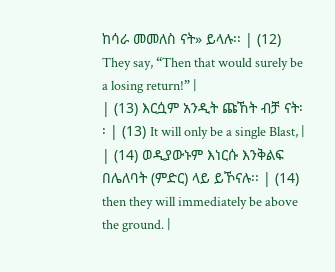ከሳራ መመለስ ናት» ይላሉ፡፡ | (12) They say, “Then that would surely be a losing return!” |
| (13) እርሷም አንዲት ጩኸት ብቻ ናት፡፡ | (13) It will only be a single Blast, |
| (14) ወዲያውኑም እነርሱ እንቅልፍ በሌለባት (ምድር) ላይ ይኾናሉ፡፡ | (14) then they will immediately be above the ground. |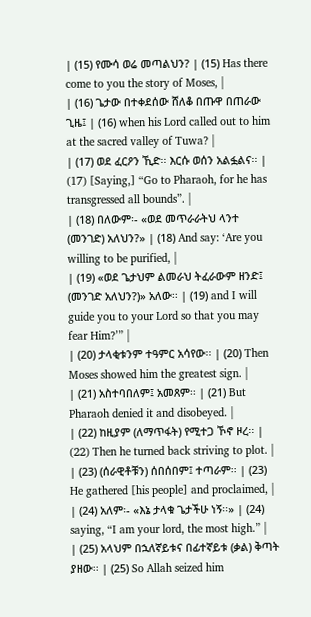| (15) የሙሳ ወሬ መጣልህን? | (15) Has there come to you the story of Moses, |
| (16) ጌታው በተቀደሰው ሸለቆ በጡዋ በጠራው ጊዜ፤ | (16) when his Lord called out to him at the sacred valley of Tuwa? |
| (17) ወደ ፈርዖን ኺድ፡፡ እርሱ ወሰን አልፏልና፡፡ | (17) [Saying,] “Go to Pharaoh, for he has transgressed all bounds”. |
| (18) በለውም፡- «ወደ መጥራራትህ ላንተ (መንገድ) አለህን?» | (18) And say: ‘Are you willing to be purified, |
| (19) «ወደ ጌታህም ልመራህ ትፈራውም ዘንድ፤ (መንገድ አለህን?)» አለው፡፡ | (19) and I will guide you to your Lord so that you may fear Him?’” |
| (20) ታላቂቱንም ተዓምር አሳየው፡፡ | (20) Then Moses showed him the greatest sign. |
| (21) አስተባበለም፤ አመጸም፡፡ | (21) But Pharaoh denied it and disobeyed. |
| (22) ከዚያም (ለማጥፋት) የሚተጋ ኾኖ ዞረ፡፡ | (22) Then he turned back striving to plot. |
| (23) (ሰራዊቶቹን) ሰበሰበም፤ ተጣራም፡፡ | (23) He gathered [his people] and proclaimed, |
| (24) አለም፡- «እኔ ታላቁ ጌታችሁ ነኝ፡፡» | (24) saying, “I am your lord, the most high.” |
| (25) አላህም በኋለኛይቱና በፊተኛይቱ (ቃል) ቅጣት ያዘው፡፡ | (25) So Allah seized him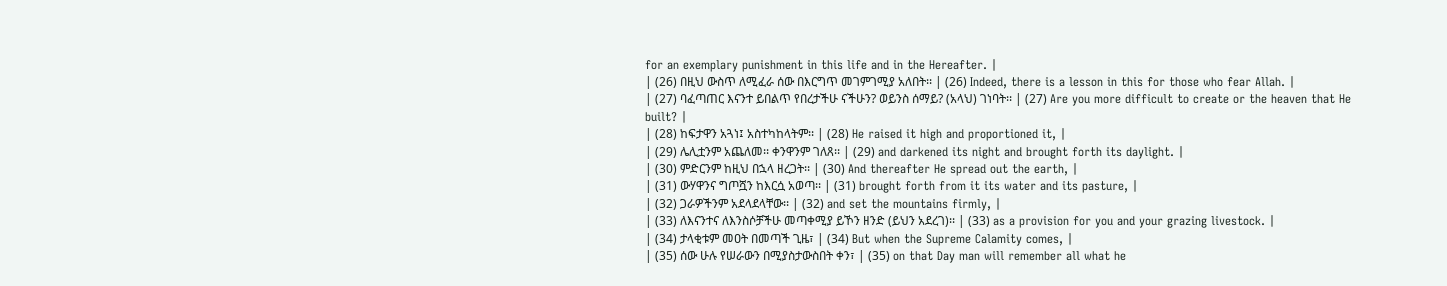for an exemplary punishment in this life and in the Hereafter. |
| (26) በዚህ ውስጥ ለሚፈራ ሰው በእርግጥ መገምገሚያ አለበት፡፡ | (26) Indeed, there is a lesson in this for those who fear Allah. |
| (27) ባፈጣጠር እናንተ ይበልጥ የበረታችሁ ናችሁን? ወይንስ ሰማይ? (አላህ) ገነባት፡፡ | (27) Are you more difficult to create or the heaven that He built? |
| (28) ከፍታዋን አጓነ፤ አስተካከላትም፡፡ | (28) He raised it high and proportioned it, |
| (29) ሌሊቷንም አጨለመ፡፡ ቀንዋንም ገለጸ፡፡ | (29) and darkened its night and brought forth its daylight. |
| (30) ምድርንም ከዚህ በኋላ ዘረጋት፡፡ | (30) And thereafter He spread out the earth, |
| (31) ውሃዋንና ግጦሿን ከእርሷ አወጣ፡፡ | (31) brought forth from it its water and its pasture, |
| (32) ጋራዎችንም አደላደላቸው፡፡ | (32) and set the mountains firmly, |
| (33) ለእናንተና ለእንስሶቻችሁ መጣቀሚያ ይኾን ዘንድ (ይህን አደረገ)፡፡ | (33) as a provision for you and your grazing livestock. |
| (34) ታላቂቱም መዐት በመጣች ጊዜ፣ | (34) But when the Supreme Calamity comes, |
| (35) ሰው ሁሉ የሠራውን በሚያስታውስበት ቀን፣ | (35) on that Day man will remember all what he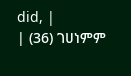did, |
| (36) ገሀነምም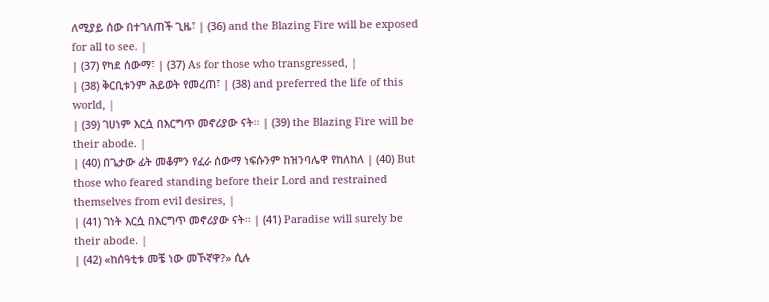ለሚያይ ሰው በተገለጠች ጊዜ፣ | (36) and the Blazing Fire will be exposed for all to see. |
| (37) የካደ ሰውማ፣ | (37) As for those who transgressed, |
| (38) ቅርቢቱንም ሕይወት የመረጠ፣ | (38) and preferred the life of this world, |
| (39) ገሀነም እርሷ በእርግጥ መኖሪያው ናት፡፡ | (39) the Blazing Fire will be their abode. |
| (40) በጌታው ፊት መቆምን የፈራ ሰውማ ነፍሱንም ከዝንባሌዋ የከለከለ | (40) But those who feared standing before their Lord and restrained themselves from evil desires, |
| (41) ገነት እርሷ በእርግጥ መኖሪያው ናት፡፡ | (41) Paradise will surely be their abode. |
| (42) «ከሰዓቲቱ መቼ ነው መኾኛዋ?» ሲሉ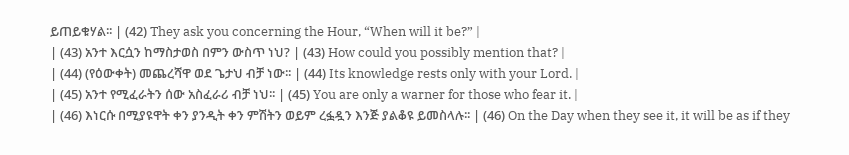ይጠይቁሃል፡፡ | (42) They ask you concerning the Hour, “When will it be?” |
| (43) አንተ እርሷን ከማስታወስ በምን ውስጥ ነህ? | (43) How could you possibly mention that? |
| (44) (የዕውቀት) መጨረሻዋ ወደ ጌታህ ብቻ ነው፡፡ | (44) Its knowledge rests only with your Lord. |
| (45) አንተ የሚፈራትን ሰው አስፈራሪ ብቻ ነህ፡፡ | (45) You are only a warner for those who fear it. |
| (46) እነርሱ በሚያዩዋት ቀን ያንዲት ቀን ምሽትን ወይም ረፏዷን እንጅ ያልቆዩ ይመስላሉ፡፡ | (46) On the Day when they see it, it will be as if they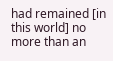had remained [in this world] no more than an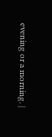evening or a morning. |